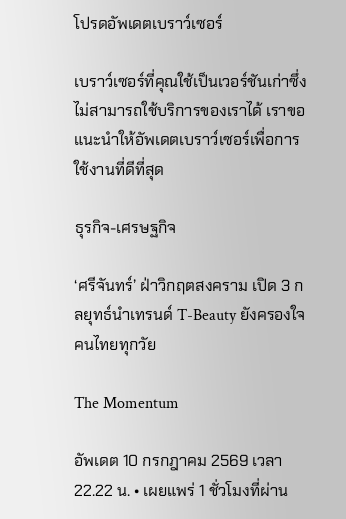โปรดอัพเดตเบราว์เซอร์

เบราว์เซอร์ที่คุณใช้เป็นเวอร์ชันเก่าซึ่งไม่สามารถใช้บริการของเราได้ เราขอแนะนำให้อัพเดตเบราว์เซอร์เพื่อการใช้งานที่ดีที่สุด

ธุรกิจ-เศรษฐกิจ

‘ศรีจันทร์’ ฝ่าวิกฤตสงคราม เปิด 3 กลยุทธ์นำเทรนด์ T-Beauty ยังครองใจคนไทยทุกวัย

The Momentum

อัพเดต 10 กรกฎาคม 2569 เวลา 22.22 น. • เผยแพร่ 1 ชั่วโมงที่ผ่าน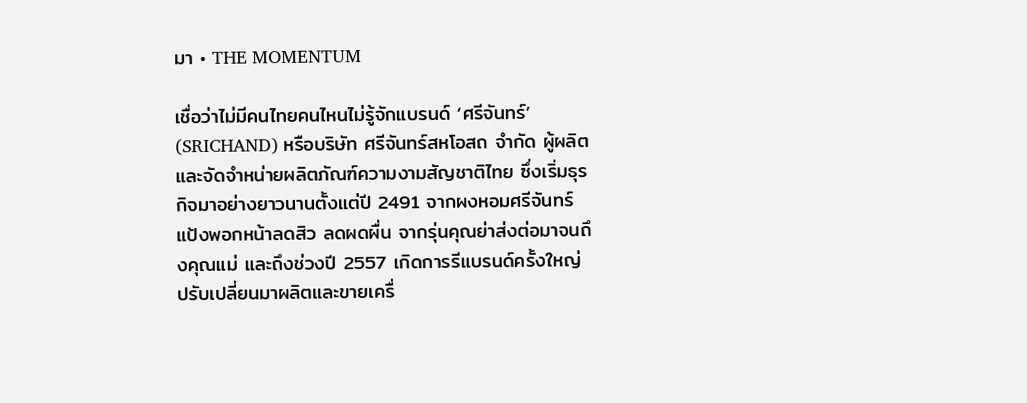มา • THE MOMENTUM

เชื่อว่าไม่มีคนไทยคนไหนไม่รู้จักแบรนด์ ‘ศรีจันทร์’ (SRICHAND) หรือบริษัท ศรีจันทร์สหโอสถ จำกัด ผู้ผลิตและจัดจำหน่ายผลิตภัณฑ์ความงามสัญชาติไทย ซึ่งเริ่มธุรกิจมาอย่างยาวนานตั้งแต่ปี 2491 จากผงหอมศรีจันทร์ แป้งพอกหน้าลดสิว ลดผดผื่น จากรุ่นคุณย่าส่งต่อมาจนถึงคุณแม่ และถึงช่วงปี 2557 เกิดการรีแบรนด์ครั้งใหญ่ ปรับเปลี่ยนมาผลิตและขายเครื่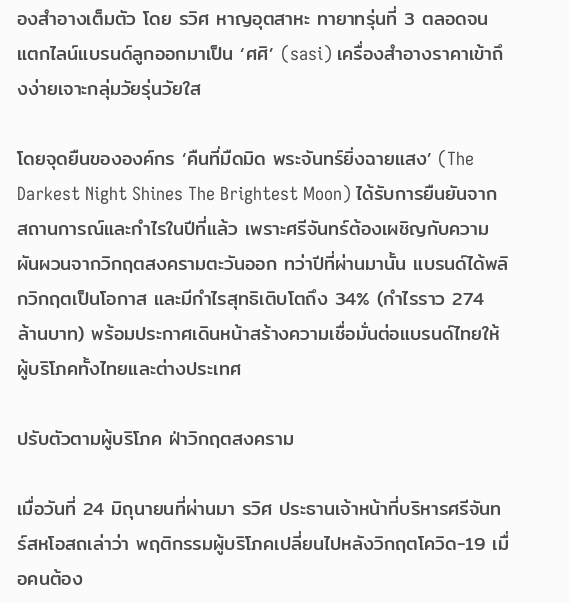องสำอางเต็มตัว โดย รวิศ หาญอุตสาหะ ทายาทรุ่นที่ 3 ตลอดจนแตกไลน์แบรนด์ลูกออกมาเป็น ‘ศศิ’ (sasi) เครื่องสำอางราคาเข้าถึงง่ายเจาะกลุ่มวัยรุ่นวัยใส

โดยจุดยืนขององค์กร ‘คืนที่มืดมิด พระจันทร์ยิ่งฉายแสง’ (The Darkest Night Shines The Brightest Moon) ได้รับการยืนยันจากสถานการณ์และกำไรในปีที่แล้ว เพราะศรีจันทร์ต้องเผชิญกับความผันผวนจากวิกฤตสงครามตะวันออก ทว่าปีที่ผ่านมานั้น แบรนด์ได้พลิกวิกฤตเป็นโอกาส และมีกำไรสุทธิเติบโตถึง 34% (กำไรราว 274 ล้านบาท) พร้อมประกาศเดินหน้าสร้างความเชื่อมั่นต่อแบรนด์ไทยให้ผู้บริโภคทั้งไทยและต่างประเทศ

ปรับตัวตามผู้บริโภค ฝ่าวิกฤตสงคราม

เมื่อวันที่ 24 มิถุนายนที่ผ่านมา รวิศ ประธานเจ้าหน้าที่บริหารศรีจันทร์สหโอสถเล่าว่า พฤติกรรมผู้บริโภคเปลี่ยนไปหลังวิกฤตโควิด-19 เมื่อคนต้อง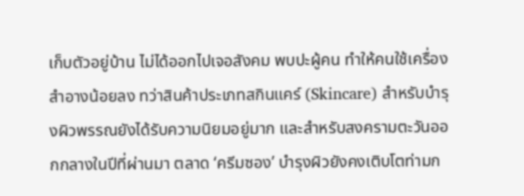เก็บตัวอยู่บ้าน ไม่ได้ออกไปเจอสังคม พบปะผู้คน ทำให้คนใช้เครื่องสำอางน้อยลง ทว่าสินค้าประเภทสกินแคร์ (Skincare) สำหรับบำรุงผิวพรรณยังได้รับความนิยมอยู่มาก และสำหรับสงครามตะวันออกกลางในปีที่ผ่านมา ตลาด ‘ครีมซอง’ บำรุงผิวยังคงเติบโตท่ามก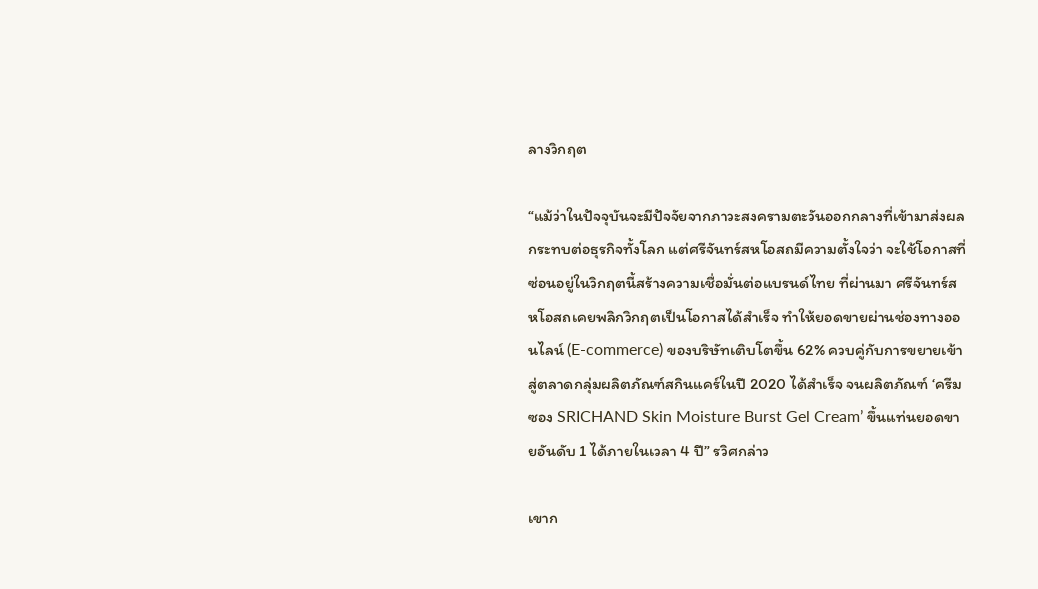ลางวิกฤต

“แม้ว่าในปัจจุบันจะมีปัจจัยจากภาวะสงครามตะวันออกกลางที่เข้ามาส่งผลกระทบต่อธุรกิจทั้งโลก แต่ศรีจันทร์สหโอสถมีความตั้งใจว่า จะใช้โอกาสที่ซ่อนอยู่ในวิกฤตนี้สร้างความเชื่อมั่นต่อแบรนด์ไทย ที่ผ่านมา ศรีจันทร์สหโอสถเคยพลิกวิกฤตเป็นโอกาสได้สำเร็จ ทำให้ยอดขายผ่านช่องทางออนไลน์ (E-commerce) ของบริษัทเติบโตขึ้น 62% ควบคู่กับการขยายเข้าสู่ตลาดกลุ่มผลิตภัณฑ์สกินแคร์ในปี 2020 ได้สำเร็จ จนผลิตภัณฑ์ ‘ครีมซอง SRICHAND Skin Moisture Burst Gel Cream’ ขึ้นแท่นยอดขายอันดับ 1 ได้ภายในเวลา 4 ปี” รวิศกล่าว

เขาก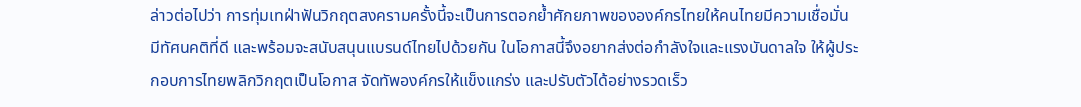ล่าวต่อไปว่า การทุ่มเทฝ่าฟันวิกฤตสงครามครั้งนี้จะเป็นการตอกย้ำศักยภาพขององค์กรไทยให้คนไทยมีความเชื่อมั่น มีทัศนคติที่ดี และพร้อมจะสนับสนุนแบรนด์ไทยไปด้วยกัน ในโอกาสนี้จึงอยากส่งต่อกำลังใจและแรงบันดาลใจ ให้ผู้ประกอบการไทยพลิกวิกฤตเป็นโอกาส จัดทัพองค์กรให้แข็งแกร่ง และปรับตัวได้อย่างรวดเร็ว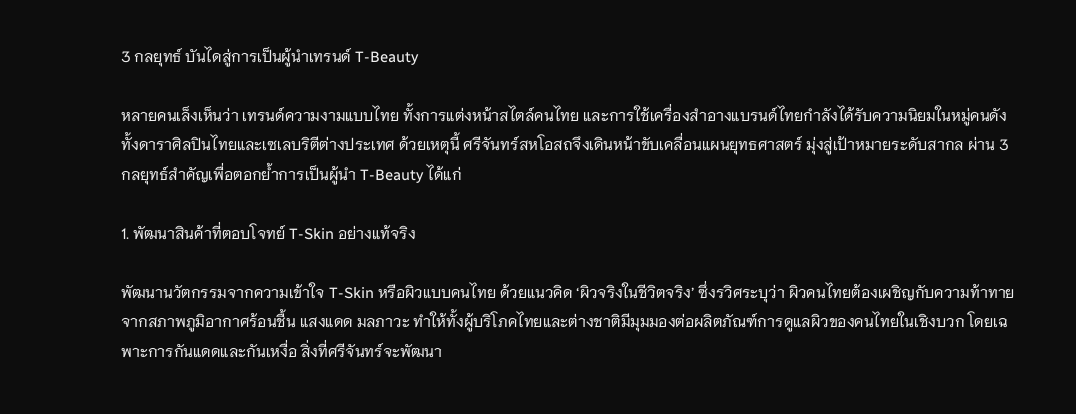3 กลยุทธ์ บันไดสู่การเป็นผู้นำเทรนด์ T-Beauty

หลายคนเล็งเห็นว่า เทรนด์ความงามแบบไทย ทั้งการแต่งหน้าสไตล์คนไทย และการใช้เครื่องสำอางแบรนด์ไทยกำลังได้รับความนิยมในหมู่คนดัง ทั้งดาราศิลปินไทยและเซเลบริตีต่างประเทศ ด้วยเหตุนี้ ศรีจันทร์สหโอสถจึงเดินหน้าขับเคลื่อนแผนยุทธศาสตร์ มุ่งสู่เป้าหมายระดับสากล ผ่าน 3 กลยุทธ์สำคัญเพื่อตอกย้ำการเป็นผู้นำ T-Beauty ได้แก่

1. พัฒนาสินค้าที่ตอบโจทย์ T-Skin อย่างแท้จริง

พัฒนานวัตกรรมจากความเข้าใจ T-Skin หรือผิวแบบคนไทย ด้วยแนวคิด ‘ผิวจริงในชีวิตจริง’ ซึ่งรวิศระบุว่า ผิวคนไทยต้องเผชิญกับความท้าทายจากสภาพภูมิอากาศร้อนชื้น แสงแดด มลภาวะ ทำให้ทั้งผู้บริโภคไทยและต่างชาติมีมุมมองต่อผลิตภัณฑ์การดูแลผิวของคนไทยในเชิงบวก โดยเฉพาะการกันแดดและกันเหงื่อ สิ่งที่ศรีจันทร์จะพัฒนา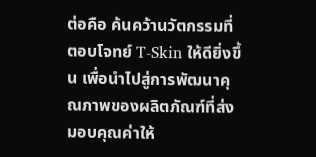ต่อคือ ค้นคว้านวัตกรรมที่ตอบโจทย์ T-Skin ให้ดียิ่งขึ้น เพื่อนำไปสู่การพัฒนาคุณภาพของผลิตภัณฑ์ที่ส่งมอบคุณค่าให้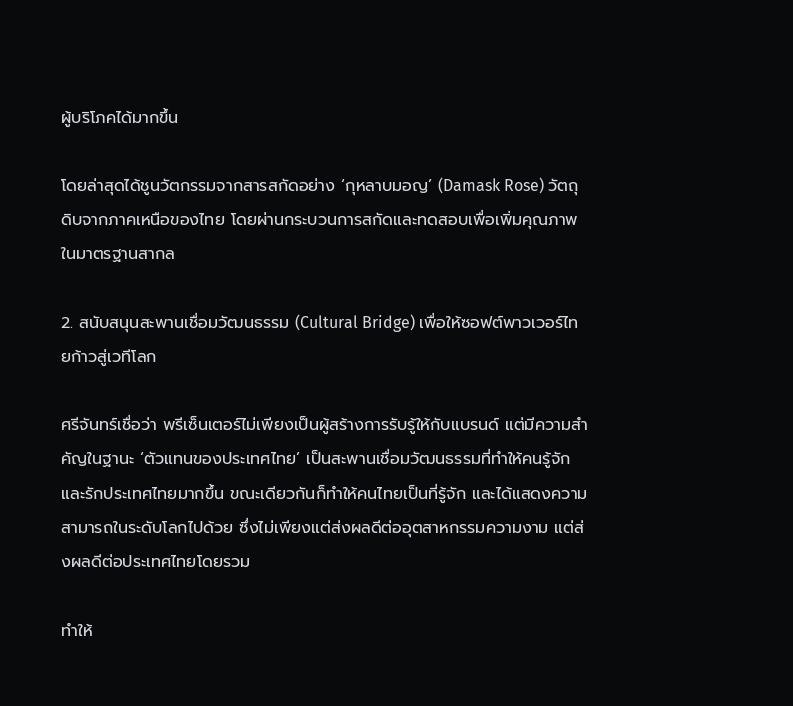ผู้บริโภคได้มากขึ้น

โดยล่าสุดได้ชูนวัตกรรมจากสารสกัดอย่าง ‘กุหลาบมอญ’ (Damask Rose) วัตถุดิบจากภาคเหนือของไทย โดยผ่านกระบวนการสกัดและทดสอบเพื่อเพิ่มคุณภาพในมาตรฐานสากล

2. สนับสนุนสะพานเชื่อมวัฒนธรรม (Cultural Bridge) เพื่อให้ซอฟต์พาวเวอร์ไทยก้าวสู่เวทีโลก

ศรีจันทร์เชื่อว่า พรีเซ็นเตอร์ไม่เพียงเป็นผู้สร้างการรับรู้ให้กับแบรนด์ แต่มีความสำคัญในฐานะ ‘ตัวแทนของประเทศไทย’ เป็นสะพานเชื่อมวัฒนธรรมที่ทำให้คนรู้จักและรักประเทศไทยมากขึ้น ขณะเดียวกันก็ทำให้คนไทยเป็นที่รู้จัก และได้แสดงความสามารถในระดับโลกไปด้วย ซึ่งไม่เพียงแต่ส่งผลดีต่ออุตสาหกรรมความงาม แต่ส่งผลดีต่อประเทศไทยโดยรวม

ทำให้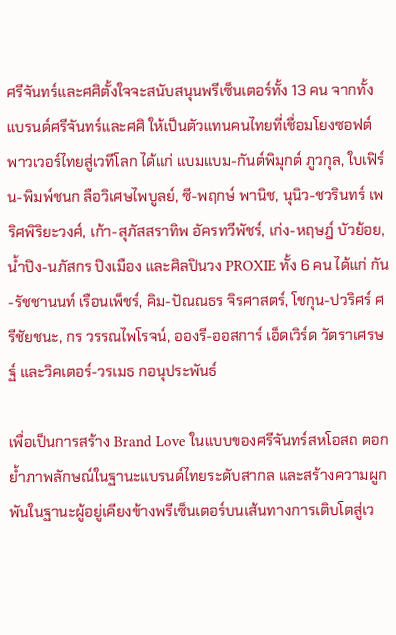ศรีจันทร์และศศิตั้งใจจะสนับสนุนพรีเซ็นเตอร์ทั้ง 13 คน จากทั้งแบรนด์ศรีจันทร์และศศิ ให้เป็นตัวแทนคนไทยที่เชื่อมโยงซอฟต์พาวเวอร์ไทยสู่เวทีโลก ได้แก่ แบมแบม-กันต์พิมุกต์ ภูวกุล, ใบเฟิร์น-พิมพ์ชนก ลือวิเศษไพบูลย์, ซี-พฤกษ์ พานิช, นุนิว-ชวรินทร์ เพริศพิริยะวงศ์, เก้า-สุภัสสราทิพ อัครทวีพัชร์, เก่ง-หฤษฎ์ บัวย้อย, น้ำปิง-นภัสกร ปิงเมือง และศิลปินวง PROXIE ทั้ง 6 คน ได้แก่ กัน-รัชชานนท์ เรือนเพ็ชร์, คิม-ปัณณธร จิรศาสตร์, โชกุน-ปวริศร์ ศรีชัยชนะ, กร วรรณไพโรจน์, อองรี-ออสการ์ เอ็ดเวิร์ด วัตราเศรษฐ์ และวิคเตอร์-วรเมธ กอนุประพันธ์

เพื่อเป็นการสร้าง Brand Love ในแบบของศรีจันทร์สหโอสถ ตอกย้ำภาพลักษณ์ในฐานะแบรนด์ไทยระดับสากล และสร้างความผูกพันในฐานะผู้อยู่เคียงข้างพรีเซ็นเตอร์บนเส้นทางการเติบโตสู่เว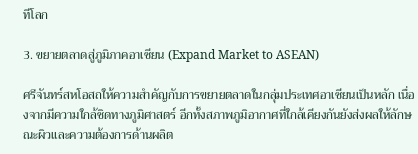ทีโลก

3. ขยายตลาดสู่ภูมิภาคอาเซียน (Expand Market to ASEAN)

ศรีจันทร์สหโอสถให้ความสำคัญกับการขยายตลาดในกลุ่มประเทศอาเซียนเป็นหลัก เนื่องจากมีความใกล้ชิดทางภูมิศาสตร์ อีกทั้งสภาพภูมิอากาศที่ใกล้เคียงกันยังส่งผลให้ลักษณะผิวและความต้องการด้านผลิต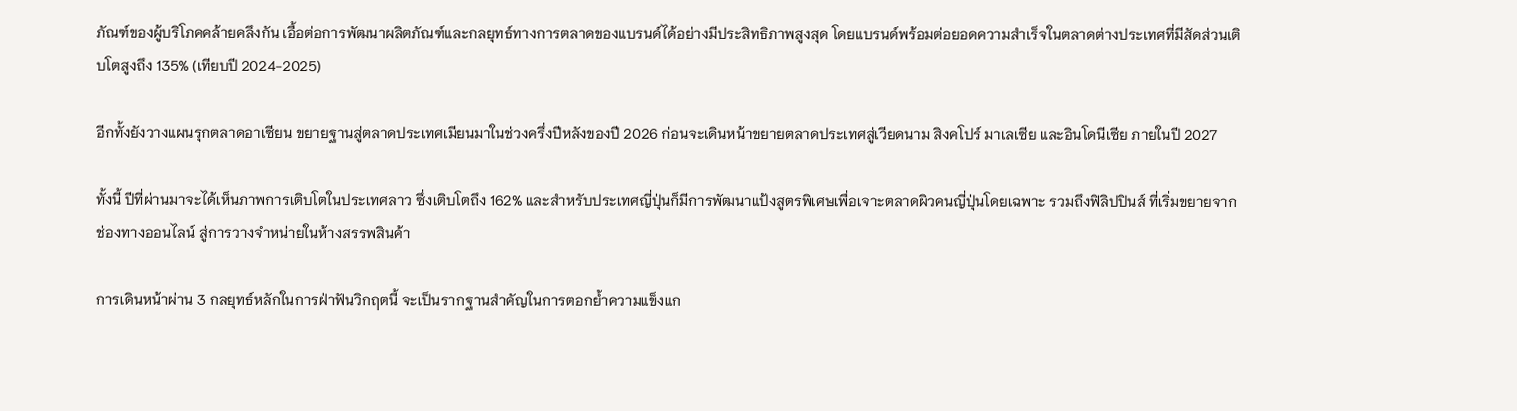ภัณฑ์ของผู้บริโภคคล้ายคลึงกัน เอื้อต่อการพัฒนาผลิตภัณฑ์และกลยุทธ์ทางการตลาดของแบรนด์ได้อย่างมีประสิทธิภาพสูงสุด โดยแบรนด์พร้อมต่อยอดความสำเร็จในตลาดต่างประเทศที่มีสัดส่วนเติบโตสูงถึง 135% (เทียบปี 2024-2025)

อีกทั้งยังวางแผนรุกตลาดอาเซียน ขยายฐานสู่ตลาดประเทศเมียนมาในช่วงครึ่งปีหลังของปี 2026 ก่อนจะเดินหน้าขยายตลาดประเทศสู่เวียดนาม สิงคโปร์ มาเลเซีย และอินโดนีเซีย ภายในปี 2027

ทั้งนี้ ปีที่ผ่านมาจะได้เห็นภาพการเติบโตในประเทศลาว ซึ่งเติบโตถึง 162% และสำหรับประเทศญี่ปุ่นก็มีการพัฒนาแป้งสูตรพิเศษเพื่อเจาะตลาดผิวคนญี่ปุ่นโดยเฉพาะ รวมถึงฟิลิปปินส์ ที่เริ่มขยายจากช่องทางออนไลน์ สู่การวางจำหน่ายในห้างสรรพสินค้า

การเดินหน้าผ่าน 3 กลยุทธ์หลักในการฝ่าฟันวิกฤตนี้ จะเป็นรากฐานสำคัญในการตอกย้ำความแข็งแก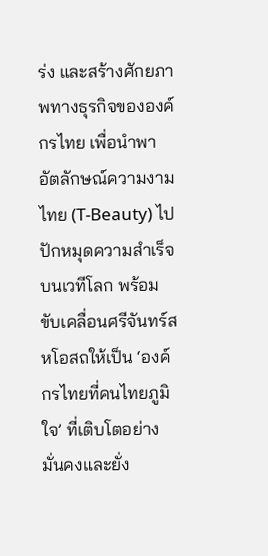ร่ง และสร้างศักยภาพทางธุรกิจขององค์กรไทย เพื่อนำพาอัตลักษณ์ความงามไทย (T-Beauty) ไปปักหมุดความสำเร็จบนเวทีโลก พร้อมขับเคลื่อนศรีจันทร์สหโอสถให้เป็น ‘องค์กรไทยที่คนไทยภูมิใจ’ ที่เติบโตอย่างมั่นคงและยั่ง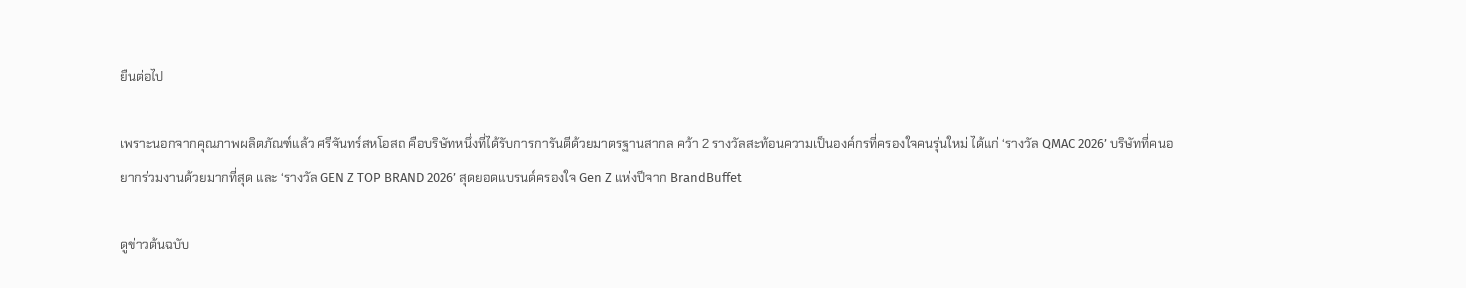ยืนต่อไป

เพราะนอกจากคุณภาพผลิตภัณฑ์แล้ว ศรีจันทร์สหโอสถ คือบริษัทหนึ่งที่ได้รับการการันตีด้วยมาตรฐานสากล คว้า 2 รางวัลสะท้อนความเป็นองค์กรที่ครองใจคนรุ่นใหม่ ได้แก่ ‘รางวัล QMAC 2026’ บริษัทที่คนอยากร่วมงานด้วยมากที่สุด และ ‘รางวัล GEN Z TOP BRAND 2026’ สุดยอดแบรนด์ครองใจ Gen Z แห่งปีจาก BrandBuffet

ดูข่าวต้นฉบับ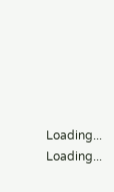Loading...
Loading...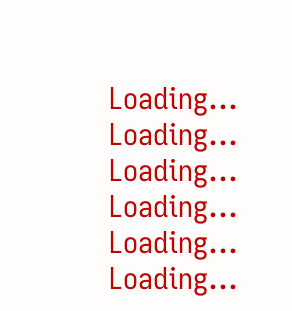Loading...
Loading...
Loading...
Loading...
Loading...
Loading...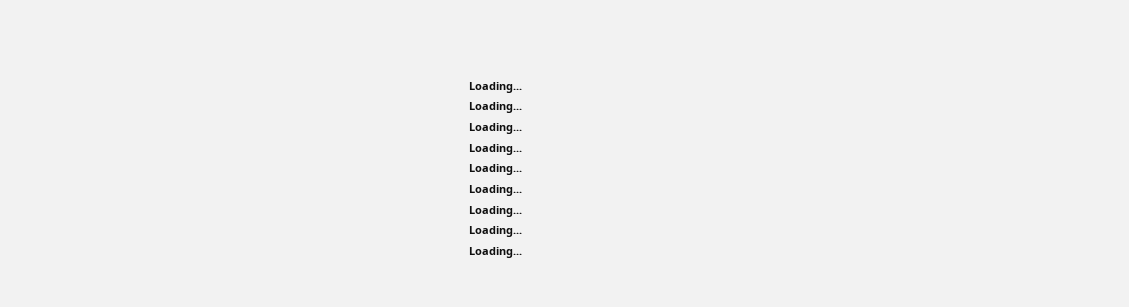Loading...
Loading...
Loading...
Loading...
Loading...
Loading...
Loading...
Loading...
Loading...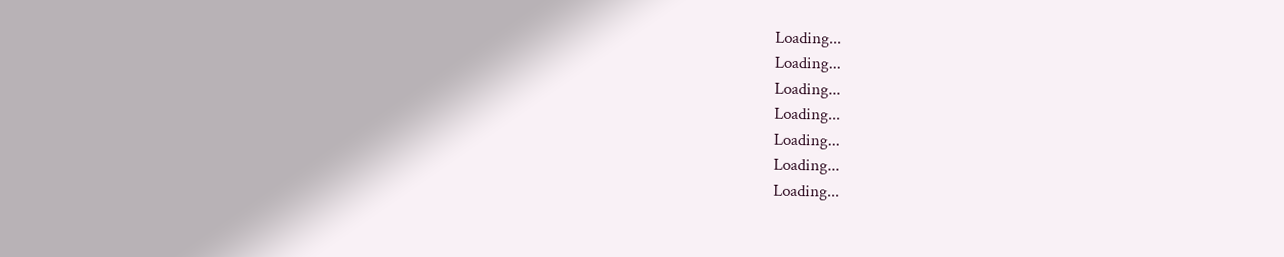Loading...
Loading...
Loading...
Loading...
Loading...
Loading...
Loading...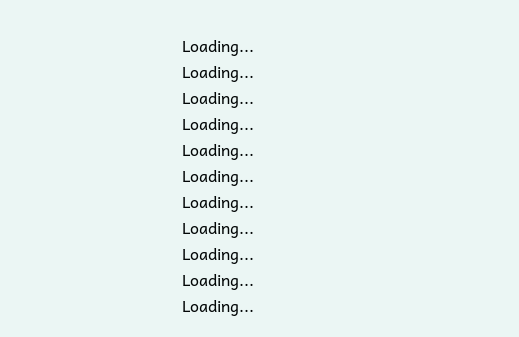Loading...
Loading...
Loading...
Loading...
Loading...
Loading...
Loading...
Loading...
Loading...
Loading...
Loading...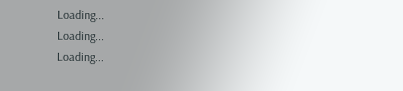Loading...
Loading...
Loading...